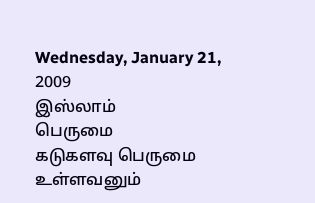Wednesday, January 21, 2009
இஸ்லாம்
பெருமை
கடுகளவு பெருமை உள்ளவனும்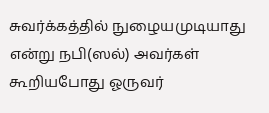சுவர்க்கத்தில் நுழையமுடியாது என்று நபி(ஸல்) அவர்கள் கூறியபோது ஓருவர்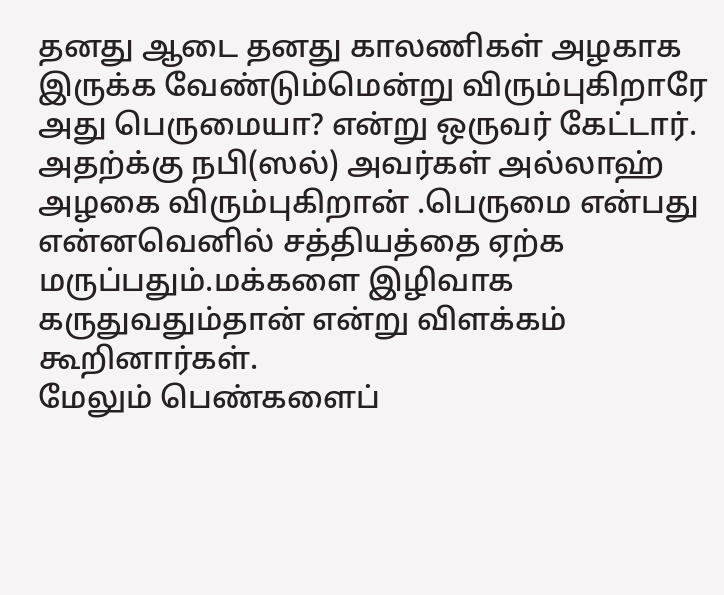தனது ஆடை தனது காலணிகள் அழகாக இருக்க வேண்டும்மென்று விரும்புகிறாரே அது பெருமையா? என்று ஒருவர் கேட்டார். அதற்க்கு நபி(ஸல்) அவர்கள் அல்லாஹ் அழகை விரும்புகிறான் .பெருமை என்பது என்னவெனில் சத்தியத்தை ஏற்க மருப்பதும்.மக்களை இழிவாக கருதுவதும்தான் என்று விளக்கம் கூறினார்கள்.
மேலும் பெண்களைப்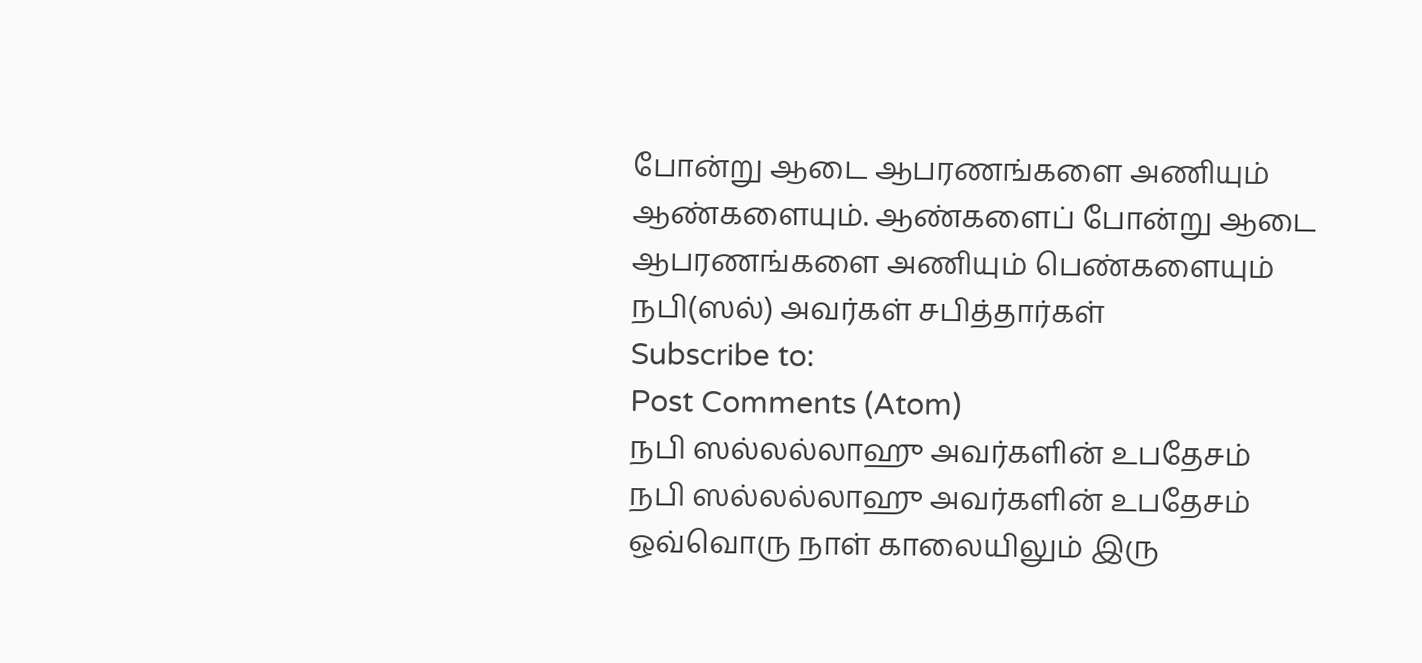போன்று ஆடை ஆபரணங்களை அணியும் ஆண்களையும். ஆண்களைப் போன்று ஆடை ஆபரணங்களை அணியும் பெண்களையும் நபி(ஸல்) அவர்கள் சபித்தார்கள்
Subscribe to:
Post Comments (Atom)
நபி ஸல்லல்லாஹு அவர்களின் உபதேசம்
நபி ஸல்லல்லாஹு அவர்களின் உபதேசம் ஒவ்வொரு நாள் காலையிலும் இரு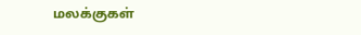மலக்குகள்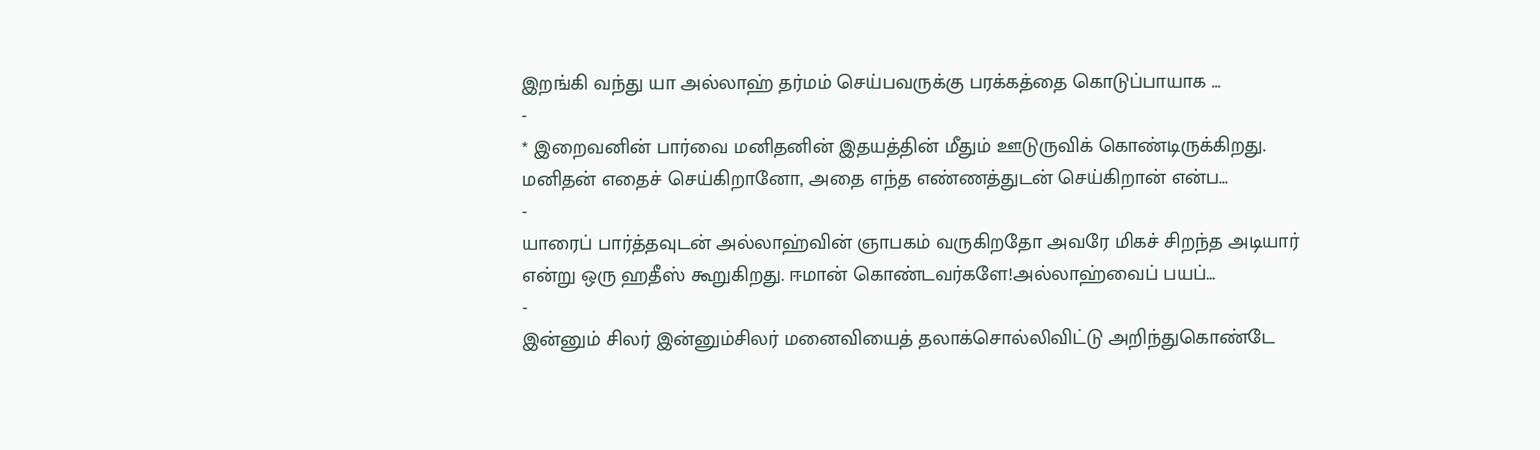இறங்கி வந்து யா அல்லாஹ் தர்மம் செய்பவருக்கு பரக்கத்தை கொடுப்பாயாக ...
-
* இறைவனின் பார்வை மனிதனின் இதயத்தின் மீதும் ஊடுருவிக் கொண்டிருக்கிறது. மனிதன் எதைச் செய்கிறானோ, அதை எந்த எண்ணத்துடன் செய்கிறான் என்ப...
-
யாரைப் பார்த்தவுடன் அல்லாஹ்வின் ஞாபகம் வருகிறதோ அவரே மிகச் சிறந்த அடியார் என்று ஒரு ஹதீஸ் கூறுகிறது. ஈமான் கொண்டவர்களே!அல்லாஹ்வைப் பயப்...
-
இன்னும் சிலர் இன்னும்சிலர் மனைவியைத் தலாக்சொல்லிவிட்டு அறிந்துகொண்டே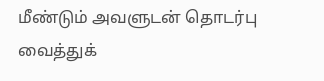மீண்டும் அவளுடன் தொடர்பு வைத்துக்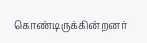கொண்டிருக்கின்றனர்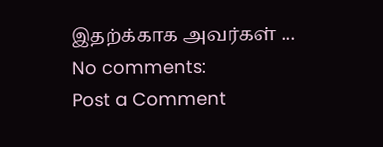இதற்க்காக அவர்கள் ...
No comments:
Post a Comment